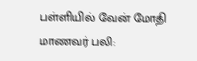பள்ளியில் வேன் மோதி மாணவர் பலி: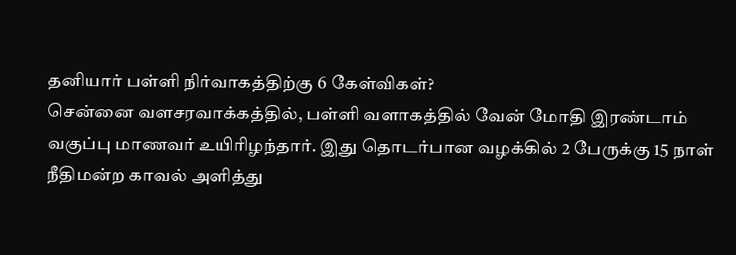தனியார் பள்ளி நிர்வாகத்திற்கு 6 கேள்விகள்?
சென்னை வளசரவாக்கத்தில், பள்ளி வளாகத்தில் வேன் மோதி இரண்டாம் வகுப்பு மாணவர் உயிரிழந்தார். இது தொடர்பான வழக்கில் 2 பேருக்கு 15 நாள் நீதிமன்ற காவல் அளித்து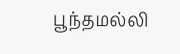பூந்தமல்லி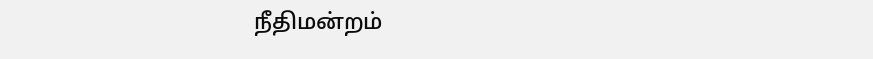நீதிமன்றம்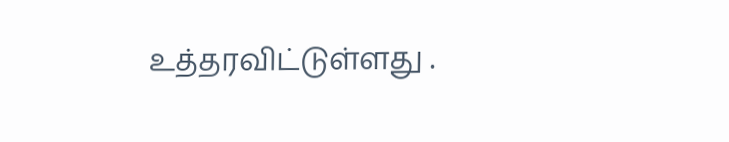உத்தரவிட்டுள்ளது .